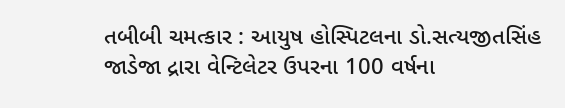તબીબી ચમત્કાર : આયુષ હોસ્પિટલના ડો.સત્યજીતસિંહ જાડેજા દ્રારા વેન્ટિલેટર ઉપરના 100 વર્ષના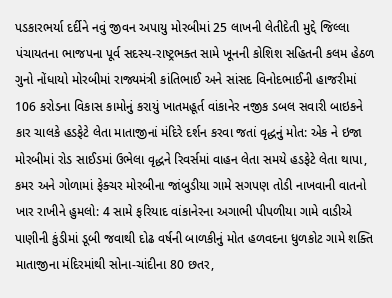પડકારભર્યા દર્દીને નવું જીવન અપાયુ મોરબીમાં 25 લાખની લેતીદેતી મુદ્દે જિલ્લા પંચાયતના ભાજપના પૂર્વ સદસ્ય-રાષ્ટ્રભક્ત સામે ખૂનની કોશિશ સહિતની કલમ હેઠળ ગુનો નોંધાયો મોરબીમાં રાજ્યમંત્રી કાંતિભાઈ અને સાંસદ વિનોદભાઈની હાજરીમાં 106 કરોડના વિકાસ કામોનું કરાયું ખાતમહૂર્ત વાંકાનેર નજીક ડબલ સવારી બાઇકને કાર ચાલકે હડફેટે લેતા માતાજીનાં મંદિરે દર્શન કરવા જતાં વૃદ્ધનું મોત: એક ને ઇજા મોરબીમાં રોડ સાઈડમાં ઉભેલા વૃદ્ધને રિવર્સમાં વાહન લેતા સમયે હડફેટે લેતા થાપા, કમર અને ગોળામાં ફેક્ચર મોરબીના જાંબુડીયા ગામે સગપણ તોડી નાખવાની વાતનો ખાર રાખીને હુમલો: 4 સામે ફરિયાદ વાંકાનેરના અગાભી પીપળીયા ગામે વાડીએ પાણીની કુંડીમાં ડૂબી જવાથી દોઢ વર્ષની બાળકીનું મોત હળવદના ધુળકોટ ગામે શક્તિ માતાજીના મંદિરમાંથી સોના-ચાંદીના 80 છતર,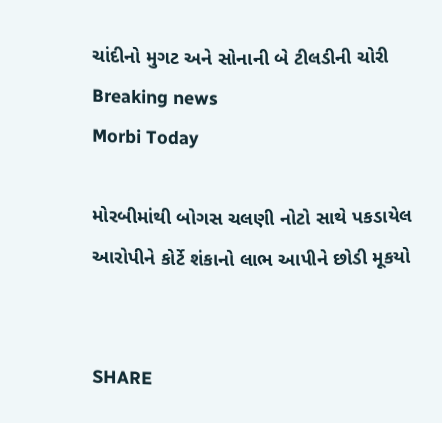ચાંદીનો મુગટ અને સોનાની બે ટીલડીની ચોરી
Breaking news
Morbi Today

મોરબીમાંથી બોગસ ચલણી નોટો સાથે પકડાયેલ આરોપીને કોર્ટે શંકાનો લાભ આપીને છોડી મૂકયો


SHARE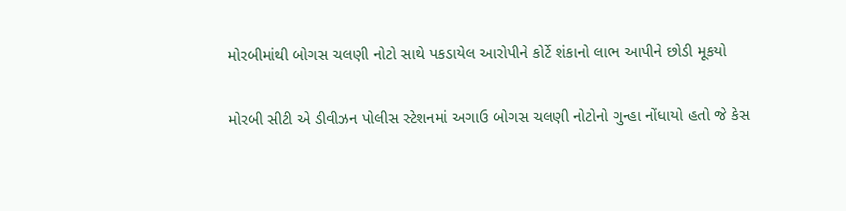મોરબીમાંથી બોગસ ચલણી નોટો સાથે પકડાયેલ આરોપીને કોર્ટે શંકાનો લાભ આપીને છોડી મૂકયો

મોરબી સીટી એ ડીવીઝન પોલીસ સ્ટેશનમાં અગાઉ બોગસ ચલણી નોટોનો ગુન્હા નોંધાયો હતો જે કેસ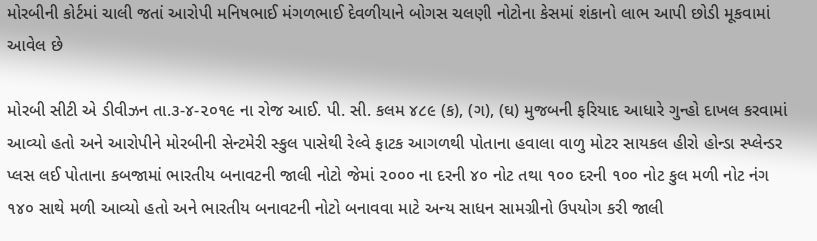મોરબીની કોર્ટમાં ચાલી જતાં આરોપી મનિષભાઈ મંગળભાઈ દેવળીયાને બોગસ ચલણી નોટોના કેસમાં શંકાનો લાભ આપી છોડી મૂકવામાં આવેલ છે

મોરબી સીટી એ ડીવીઝન તા.૩-૪-૨૦૧૯ ના રોજ આઈ. પી. સી. કલમ ૪૮૯ (ક), (ગ), (ઘ) મુજબની ફરિયાદ આધારે ગુન્હો દાખલ કરવામાં આવ્યો હતો અને આરોપીને મોરબીની સેન્ટમેરી સ્કુલ પાસેથી રેલ્વે ફાટક આગળથી પોતાના હવાલા વાળુ મોટર સાયકલ હીરો હોન્ડા સ્પ્લેન્ડર પ્લસ લઈ પોતાના કબજામાં ભારતીય બનાવટની જાલી નોટો જેમાં ૨૦૦૦ ના દરની ૪૦ નોટ તથા ૧૦૦ દરની ૧૦૦ નોટ કુલ મળી નોટ નંગ ૧૪૦ સાથે મળી આવ્યો હતો અને ભારતીય બનાવટની નોટો બનાવવા માટે અન્ય સાધન સામગ્રીનો ઉપયોગ કરી જાલી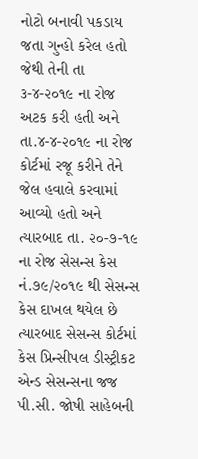નોટો બનાવી પકડાય જતા ગુન્હો કરેલ હતો જેથી તેની તા ૩-૪-૨૦૧૯ ના રોજ અટક કરી હતી અને તા.૪-૪-૨૦૧૯ ના રોજ કોર્ટમાં રજૂ કરીને તેને જેલ હવાલે કરવામાં આવ્યો હતો અને ત્યારબાદ તા. ૨૦-૭-૧૯ ના રોજ સેસન્સ કેસ નં.૭૯/૨૦૧૯ થી સેસન્સ કેસ દાખલ થયેલ છે ત્યારબાદ સેસન્સ કોર્ટમાં કેસ પ્રિન્સીપલ ડીસ્ટ્રીકટ એન્ડ સેસન્સના જજ પી.સી. જોષી સાહેબની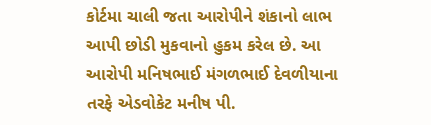કોર્ટમા ચાલી જતા આરોપીને શંકાનો લાભ આપી છોડી મુકવાનો હુકમ કરેલ છે. આ આરોપી મનિષભાઈ મંગળભાઈ દેવળીયાના તરફે એડવોકેટ મનીષ પી.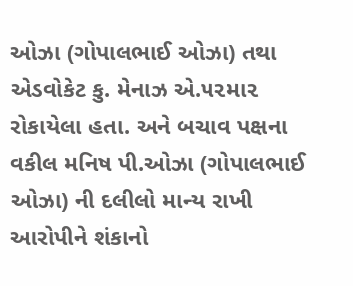ઓઝા (ગોપાલભાઈ ઓઝા) તથા એડવોકેટ કુ. મેનાઝ એ.૫૨મા૨ રોકાયેલા હતા. અને બચાવ પક્ષના વકીલ મનિષ પી.ઓઝા (ગોપાલભાઈ ઓઝા) ની દલીલો માન્ય રાખી આરોપીને શંકાનો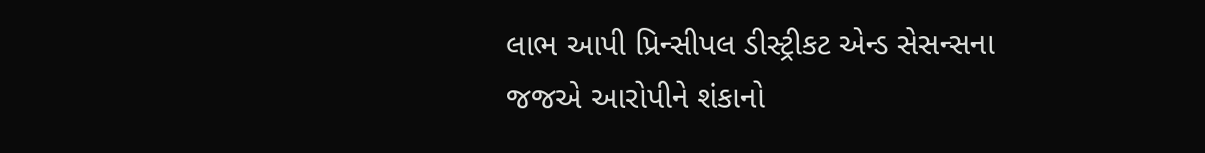લાભ આપી પ્રિન્સીપલ ડીસ્ટ્રીકટ એન્ડ સેસન્સના જજએ આરોપીને શંકાનો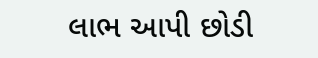લાભ આપી છોડી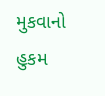મુકવાનો હુકમ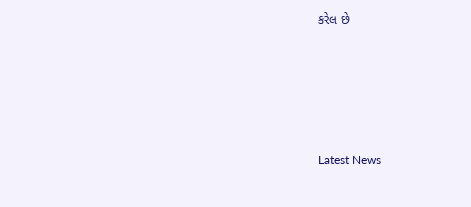કરેલ છે






Latest News